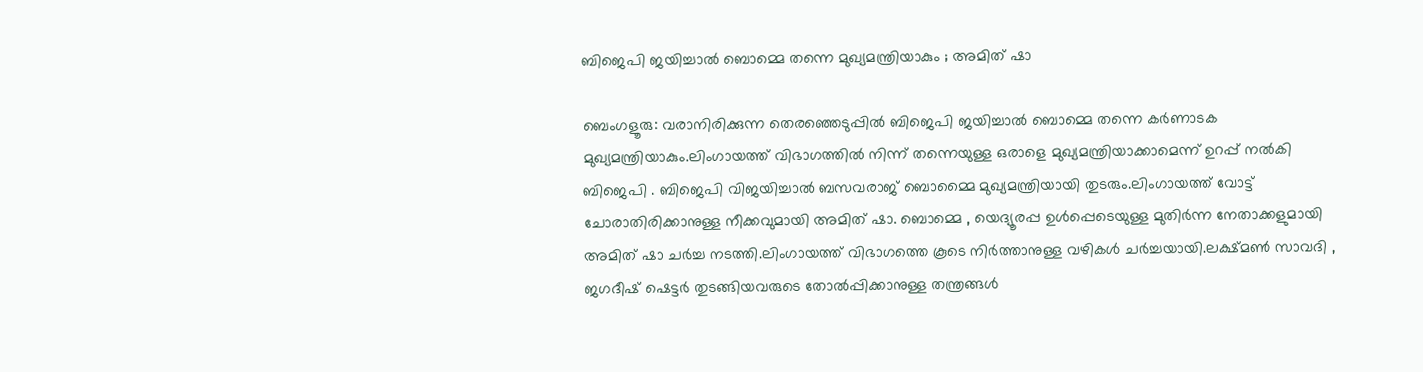ബിജെപി ജയിച്ചാൽ ബൊമ്മെ തന്നെ മുഖ്യമന്ത്രിയാകും ; അമിത് ഷാ

ബെംഗളൂരു: വരാനിരിക്കുന്ന തെരഞ്ഞെടുപ്പിൽ ബിജെപി ജയിച്ചാൽ ബൊമ്മെ തന്നെ കർണാടക മുഖ്യമന്ത്രിയാകും.ലിംഗായത്ത് വിഭാഗത്തിൽ നിന്ന് തന്നെയുള്ള ഒരാളെ മുഖ്യമന്ത്രിയാക്കാമെന്ന് ഉറപ്പ് നൽകി ബിജെപി . ബിജെപി വിജയിച്ചാൽ ബസവരാജ് ബൊമ്മൈ മുഖ്യമന്ത്രിയായി തുടരും.ലിംഗായത്ത് വോട്ട് ചോരാതിരിക്കാനുള്ള നീക്കവുമായി അമിത് ഷാ. ബൊമ്മെ , യെദ്യൂരപ്പ ഉൾപ്പെടെയുള്ള മുതിർന്ന നേതാക്കളുമായി അമിത് ഷാ ചർച്ച നടത്തി.ലിംഗായത്ത് വിഭാഗത്തെ കൂടെ നിർത്താനുള്ള വഴികൾ ചർച്ചയായി.ലക്ഷ്മൺ സാവദി , ജഗദീഷ് ഷെട്ടർ തുടങ്ങിയവരുടെ തോൽപ്പിക്കാനുള്ള തന്ത്രങ്ങൾ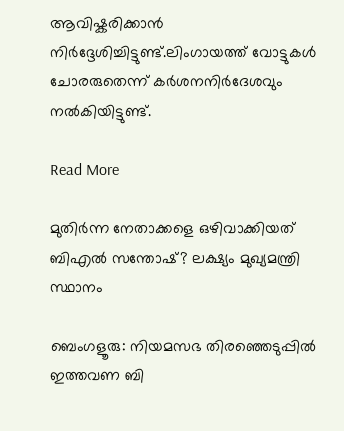ആവിഷ്കരിക്കാൻ നിർദ്ദേശിച്ചിട്ടുണ്ട്.ലിംഗായത്ത് വോട്ടുകൾ ചോരരുതെന്ന് കർശനനിർദേശവും നൽകിയിട്ടുണ്ട്.

Read More

മുതിർന്ന നേതാക്കളെ ഒഴിവാക്കിയത് ബിഎൽ സന്തോഷ്? ലക്ഷ്യം മുഖ്യമന്ത്രി സ്ഥാനം

ബെംഗളൂരു: നിയമസഭ തിരഞ്ഞെടുപ്പില്‍ ഇത്തവണ ബി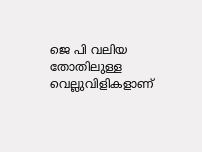ജെ പി വലിയ തോതിലുള്ള വെല്ലുവിളികളാണ്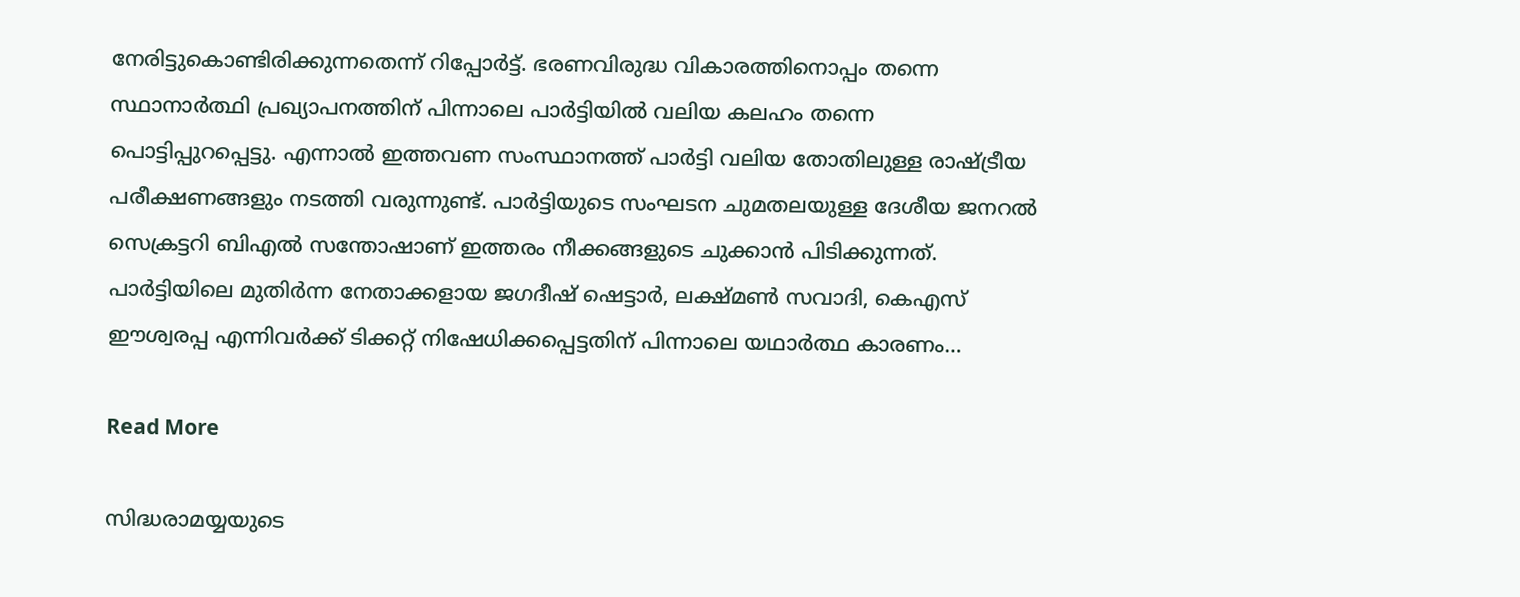നേരിട്ടുകൊണ്ടിരിക്കുന്നതെന്ന് റിപ്പോർട്ട്‌. ഭരണവിരുദ്ധ വികാരത്തിനൊപ്പം തന്നെ സ്ഥാനാര്‍ത്ഥി പ്രഖ്യാപനത്തിന് പിന്നാലെ പാര്‍ട്ടിയില്‍ വലിയ കലഹം തന്നെ പൊട്ടിപ്പുറപ്പെട്ടു. എന്നാല്‍ ഇത്തവണ സംസ്ഥാനത്ത് പാര്‍ട്ടി വലിയ തോതിലുള്ള രാഷ്ട്രീയ പരീക്ഷണങ്ങളും നടത്തി വരുന്നുണ്ട്. പാര്‍ട്ടിയുടെ സംഘടന ചുമതലയുള്ള ദേശീയ ജനറല്‍ സെക്രട്ടറി ബിഎല്‍ സന്തോഷാണ് ഇത്തരം നീക്കങ്ങളുടെ ചുക്കാന്‍ പിടിക്കുന്നത്. പാര്‍ട്ടിയിലെ മുതിര്‍ന്ന നേതാക്കളായ ജഗദീഷ് ഷെട്ടാര്‍, ലക്ഷ്മണ്‍ സവാദി, കെഎസ് ഈശ്വരപ്പ എന്നിവര്‍ക്ക് ടിക്കറ്റ് നിഷേധിക്കപ്പെട്ടതിന് പിന്നാലെ യഥാര്‍ത്ഥ കാരണം…

Read More

സിദ്ധരാമയ്യയുടെ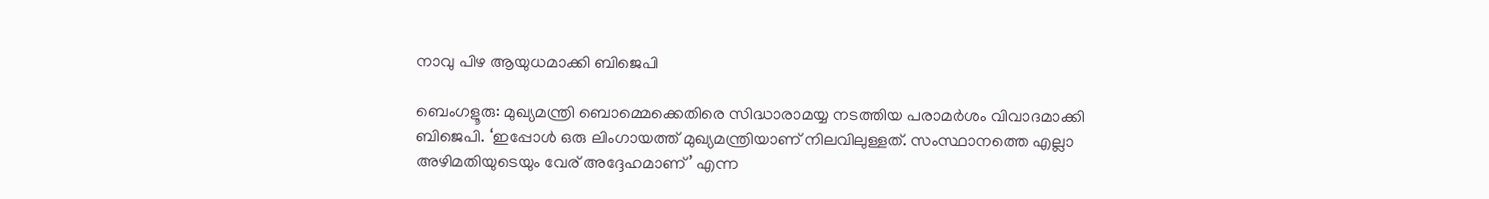നാവു പിഴ ആയുധമാക്കി ബിജെപി

ബെംഗളൂരു: മുഖ്യമന്ത്രി ബൊമ്മെക്കെതിരെ സിദ്ധാരാമയ്യ നടത്തിയ പരാമര്‍ശം വിവാദമാക്കി ബിജെപി. ‘ഇപ്പോള്‍ ഒരു ലിംഗായത്ത് മുഖ്യമന്ത്രിയാണ് നിലവിലുള്ളത്. സംസ്ഥാനത്തെ എല്ലാ അഴിമതിയുടെയും വേര് അദ്ദേഹമാണ്’ എന്ന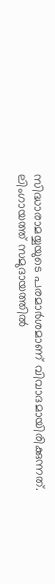സിദ്ധാരാമയ്യയുടെ പരമാര്‍ശമാണ് വിവാദമായിരിക്കുന്നത്. ലിംഗായത്ത് സമുദായത്തില്‍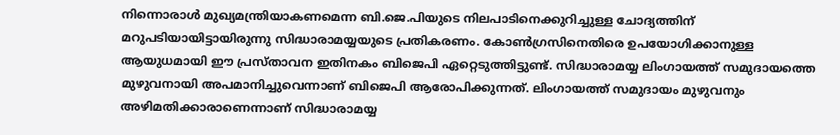നിന്നൊരാള്‍ മുഖ്യമന്ത്രിയാകണമെന്ന ബി.ജെ.പിയുടെ നിലപാടിനെക്കുറിച്ചുള്ള ചോദ്യത്തിന് മറുപടിയായിട്ടായിരുന്നു സിദ്ധാരാമയ്യയുടെ പ്രതികരണം. കോണ്‍ഗ്രസിനെതിരെ ഉപയോഗിക്കാനുള്ള ആയുധമായി ഈ പ്രസ്താവന ഇതിനകം ബിജെപി ഏറ്റെടുത്തിട്ടുണ്ട്. സിദ്ധാരാമയ്യ ലിംഗായത്ത് സമുദായത്തെ മുഴുവനായി അപമാനിച്ചുവെന്നാണ് ബിജെപി ആരോപിക്കുന്നത്. ലിംഗായത്ത് സമുദായം മുഴുവനും അഴിമതിക്കാരാണെന്നാണ് സിദ്ധാരാമയ്യ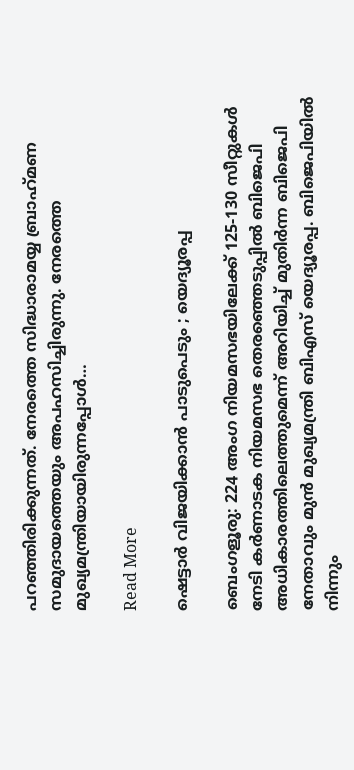പറഞ്ഞിരിക്കുന്നത്. നേരത്തെ സിദ്ധാരാമയ്യ ബ്രാഹ്‌മണ സമുദായത്തെയും അപഹസിച്ചിരുന്നു. നേരത്തെ മുഖ്യമന്ത്രിയായിരുന്നപ്പോള്‍…

Read More

ഷെട്ടാർ വിജയിക്കാൻ പാടുപെടും ; യെദ്യൂരപ്പ

ബെംഗളൂരു: 224 അംഗ നിയമസഭയിലേക്ക് 125-130 സീറ്റുകൾ നേടി കർണാടക നിയമസഭ തെരഞ്ഞെടുപ്പിൽ ബിജെപി അധികാരത്തിലെത്തുമെന്ന് അറിയിച്ച് മുതിർന്ന ബിജെപി നേതാവും മുൻ മുഖ്യമന്ത്രി ബിഎസ് യെദ്യൂരപ്പ. ബിജെപിയിൽ നിന്നും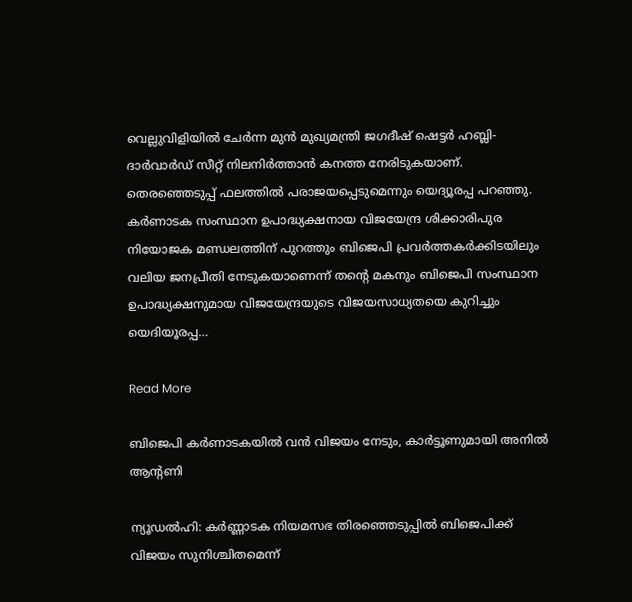വെല്ലുവിളിയിൽ ചേർന്ന മുൻ മുഖ്യമന്ത്രി ജഗദീഷ് ഷെട്ടർ ഹബ്ലി-ദാർവാർഡ് സീറ്റ് നിലനിർത്താൻ കനത്ത നേരിടുകയാണ്. തെരഞ്ഞെടുപ്പ് ഫലത്തിൽ പരാജയപ്പെടുമെന്നും യെദ്യൂരപ്പ പറഞ്ഞു. കർണാടക സംസ്ഥാന ഉപാദ്ധ്യക്ഷനായ വിജയേന്ദ്ര ശിക്കാരിപുര നിയോജക മണ്ഡലത്തിന് പുറത്തും ബിജെപി പ്രവർത്തകർക്കിടയിലും വലിയ ജനപ്രീതി നേടുകയാണെന്ന് തന്റെ മകനും ബിജെപി സംസ്ഥാന ഉപാദ്ധ്യക്ഷനുമായ വിജയേന്ദ്രയുടെ വിജയസാധ്യതയെ കുറിച്ചും യെദിയൂരപ്പ…

Read More

ബിജെപി കർണാടകയിൽ വൻ വിജയം നേടും, കാർട്ടൂണുമായി അനിൽ ആന്റണി

ന്യൂഡൽഹി: കര്‍ണ്ണാടക നിയമസഭ തിരഞ്ഞെടുപ്പില്‍ ബിജെപിക്ക് വിജയം സുനിശ്ചിതമെന്ന്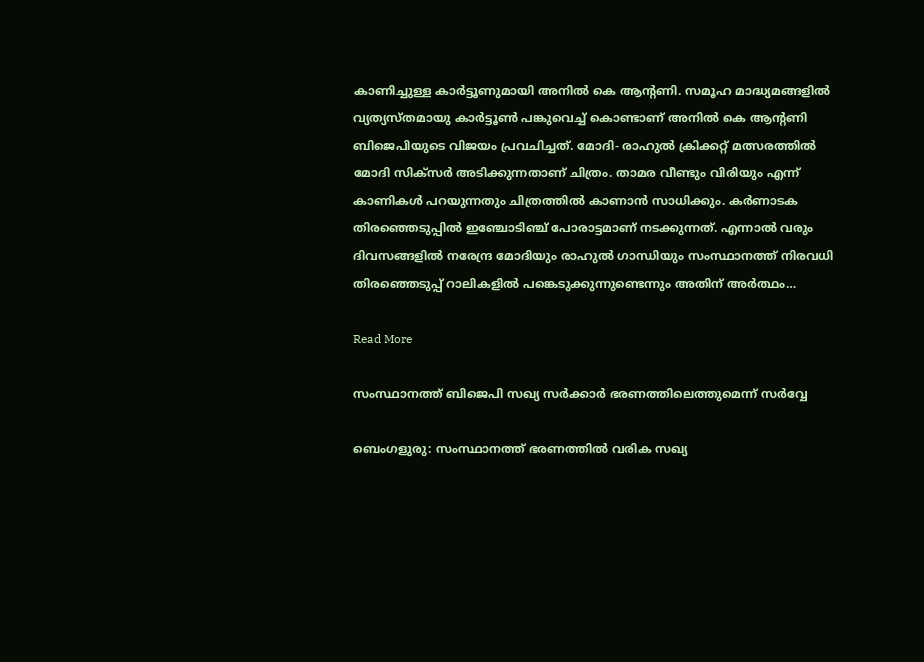കാണിച്ചുള്ള കാർട്ടൂണുമായി അനില്‍ കെ ആന്റണി. സമൂഹ മാദ്ധ്യമങ്ങളില്‍ വ്യത്യസ്തമായു കാര്‍ട്ടൂണ്‍ പങ്കുവെച്ച്‌ കൊണ്ടാണ് അനില്‍ കെ ആന്റണി ബിജെപിയുടെ വിജയം പ്രവചിച്ചത്. മോദി- രാഹുല്‍ ക്രിക്കറ്റ് മത്സരത്തില്‍ മോദി സിക്‌സര്‍ അടിക്കുന്നതാണ് ചിത്രം. താമര വീണ്ടും വിരിയും എന്ന് കാണികള്‍ പറയുന്നതും ചിത്രത്തില്‍ കാണാന്‍ സാധിക്കും. കര്‍ണാടക തിരഞ്ഞെടുപ്പില്‍ ഇഞ്ചോടിഞ്ച് പോരാട്ടമാണ് നടക്കുന്നത്. എന്നാല്‍ വരും ദിവസങ്ങളില്‍ നരേന്ദ്ര മോദിയും രാഹുല്‍ ഗാന്ധിയും സംസ്ഥാനത്ത് നിരവധി തിരഞ്ഞെടുപ്പ് റാലികളില്‍ പങ്കെടുക്കുന്നുണ്ടെന്നും അതിന് അര്‍ത്ഥം…

Read More

സംസ്ഥാനത്ത് ബിജെപി സഖ്യ സർക്കാർ ഭരണത്തിലെത്തുമെന്ന് സർവ്വേ

ബെംഗളുരു: സംസ്ഥാനത്ത് ഭരണത്തില്‍ വരിക സഖ്യ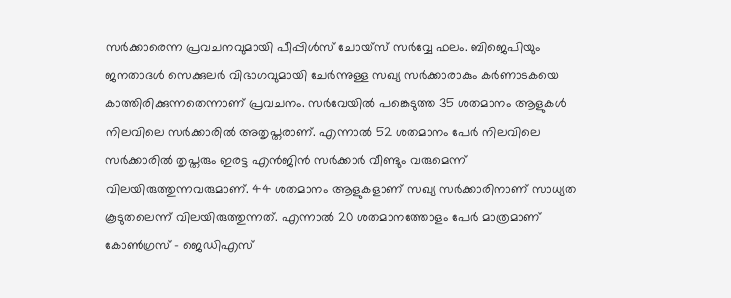സര്‍ക്കാരെന്ന പ്രവചനവുമായി പീപ്പിള്‍സ് ചോയ്സ് സര്‍വ്വേ ഫലം. ബിജെപിയും ജനതാദള്‍ സെക്കുലര്‍ വിഭാഗവുമായി ചേര്‍ന്നുള്ള സഖ്യ സര്‍ക്കാരാകും കര്‍ണാടകയെ കാത്തിരിക്കുന്നതെന്നാണ് പ്രവചനം. സര്‍വേയില്‍ പങ്കെടുത്ത 35 ശതമാനം ആളുകള്‍ നിലവിലെ സര്‍ക്കാരില്‍ അതൃപ്തരാണ്. എന്നാല്‍ 52 ശതമാനം പേര്‍ നിലവിലെ സര്‍ക്കാരില്‍ തൃപ്തരും ഇരട്ട എന്‍ജിന്‍ സര്‍ക്കാര്‍ വീണ്ടും വരുമെന്ന് വിലയിരുത്തുന്നവരുമാണ്. 44 ശതമാനം ആളുകളാണ് സഖ്യ സര്‍ക്കാരിനാണ് സാധ്യത കൂടുതലെന്ന് വിലയിരുത്തുന്നത്. എന്നാല്‍ 20 ശതമാനത്തോളം പേര്‍ മാത്രമാണ് കോണ്‍ഗ്രസ് – ജെഡിഎസ്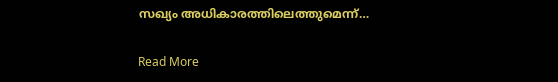സഖ്യം അധികാരത്തിലെത്തുമെന്ന്…

Read More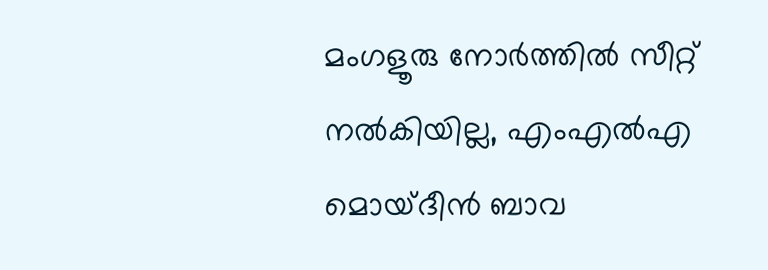മംഗളൂരു നോർത്തിൽ സീറ്റ് നൽകിയില്ല, എംഎൽഎ മൊയ്ദീൻ ബാവ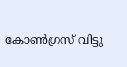കോൺഗ്രസ്‌ വിട്ടു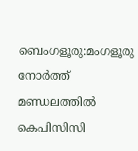ബെംഗളൂരു:മംഗളൂരു നോർത്ത് മണ്ഡലത്തിൽ കെപിസിസി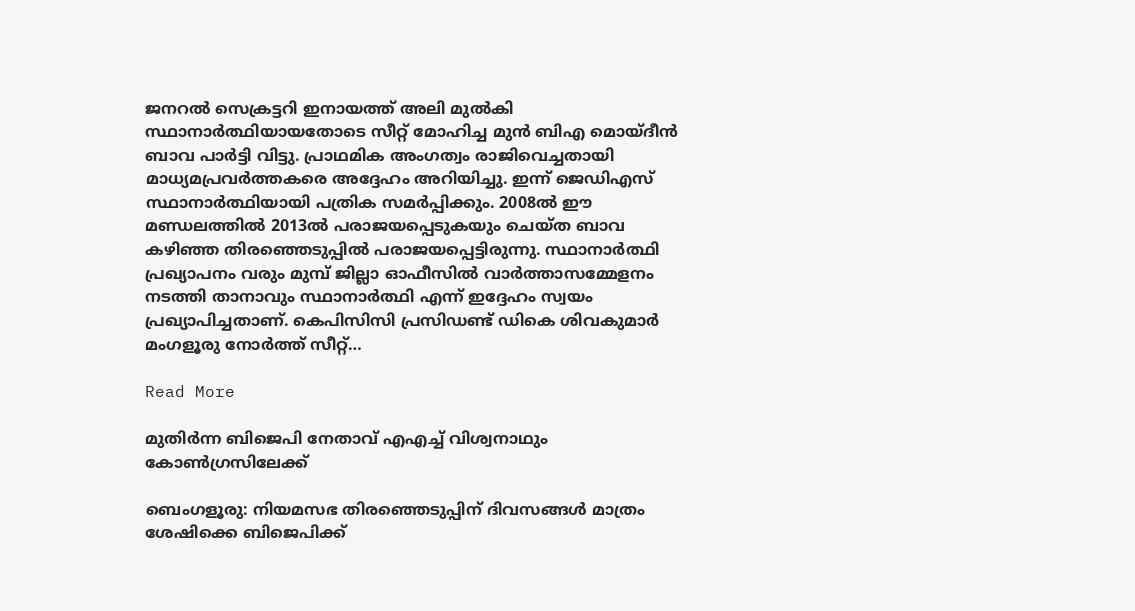ജനറൽ സെക്രട്ടറി ഇനായത്ത് അലി മുൽകി സ്ഥാനാർത്ഥിയായതോടെ സീറ്റ് മോഹിച്ച മുൻ ബിഎ മൊയ്ദീൻ ബാവ പാർട്ടി വിട്ടു. പ്രാഥമിക അംഗത്വം രാജിവെച്ചതായി മാധ്യമപ്രവർത്തകരെ അദ്ദേഹം അറിയിച്ചു. ഇന്ന് ജെഡിഎസ് സ്ഥാനാർത്ഥിയായി പത്രിക സമർപ്പിക്കും. 2008ൽ ഈ മണ്ഡലത്തിൽ 2013ൽ പരാജയപ്പെടുകയും ചെയ്ത ബാവ കഴിഞ്ഞ തിരഞ്ഞെടുപ്പിൽ പരാജയപ്പെട്ടിരുന്നു. സ്ഥാനാർത്ഥി പ്രഖ്യാപനം വരും മുമ്പ് ജില്ലാ ഓഫീസിൽ വാർത്താസമ്മേളനം നടത്തി താനാവും സ്ഥാനാർത്ഥി എന്ന് ഇദ്ദേഹം സ്വയം പ്രഖ്യാപിച്ചതാണ്. കെപിസിസി പ്രസിഡണ്ട് ഡികെ ശിവകുമാർ മംഗളൂരു നോർത്ത് സീറ്റ്…

Read More

മുതിർന്ന ബിജെപി നേതാവ് എഎച്ച് വിശ്വനാഥും കോൺഗ്രസിലേക്ക്

ബെംഗളൂരു: നിയമസഭ തിരഞ്ഞെടുപ്പിന് ദിവസങ്ങൾ മാത്രം ശേഷിക്കെ ബിജെപിക്ക്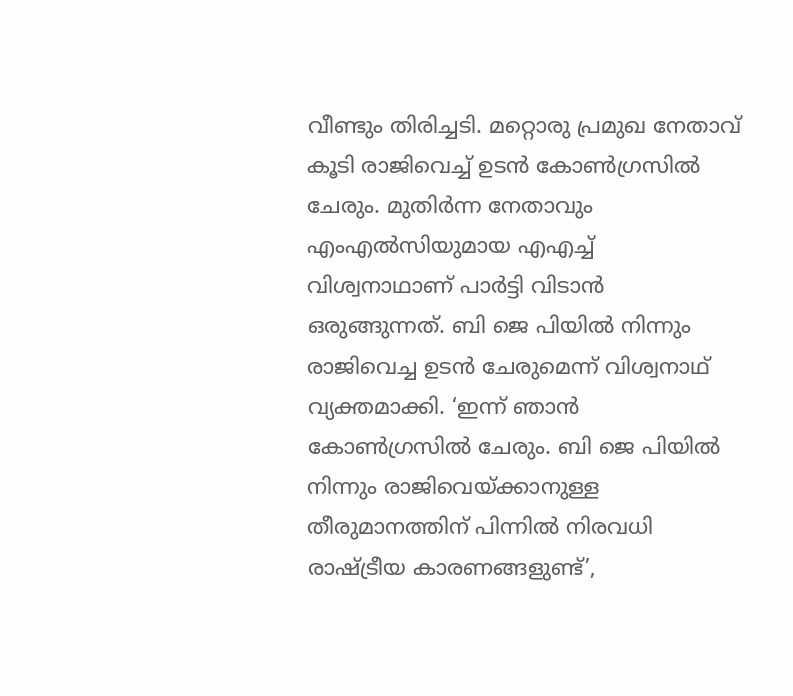വീണ്ടും തിരിച്ചടി. മറ്റൊരു പ്രമുഖ നേതാവ് കൂടി രാജിവെച്ച് ഉടൻ കോൺഗ്രസിൽ ചേരും. മുതിർന്ന നേതാവും എംഎൽസിയുമായ എഎച്ച്‌ വിശ്വനാഥാണ് പാർട്ടി വിടാൻ ഒരുങ്ങുന്നത്. ബി ജെ പിയിൽ നിന്നും രാജിവെച്ച ഉടൻ ചേരുമെന്ന് വിശ്വനാഥ് വ്യക്തമാക്കി. ‘ഇന്ന് ഞാൻ കോൺഗ്രസിൽ ചേരും. ബി ജെ പിയിൽ നിന്നും രാജിവെയ്ക്കാനുള്ള തീരുമാനത്തിന് പിന്നിൽ നിരവധി രാഷ്ട്രീയ കാരണങ്ങളുണ്ട്’,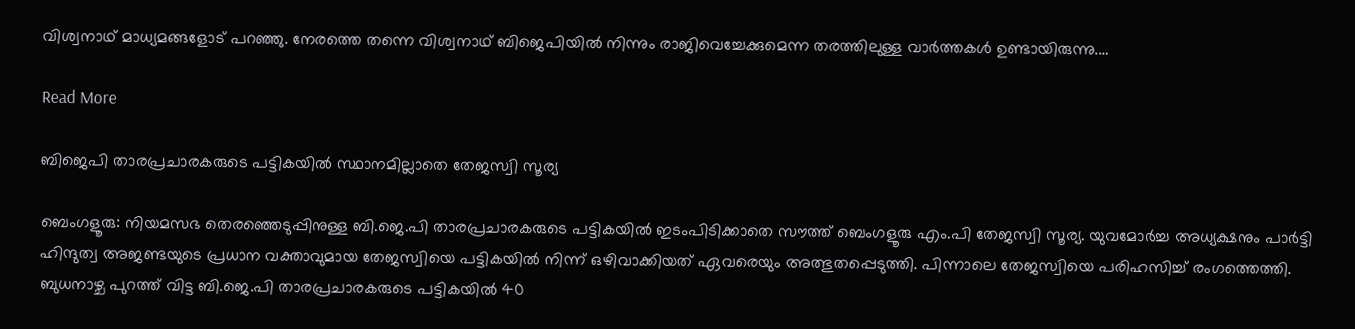വിശ്വനാഥ് മാധ്യമങ്ങളോട് പറഞ്ഞു. നേരത്തെ തന്നെ വിശ്വനാഥ് ബിജെപിയിൽ നിന്നും രാജിവെച്ചേക്കുമെന്ന തരത്തിലുള്ള വാർത്തകൾ ഉണ്ടായിരുന്നു.…

Read More

ബിജെപി താരപ്രചാരകരുടെ പട്ടികയിൽ സ്ഥാനമില്ലാതെ തേജസ്വി സൂര്യ

ബെംഗളൂരു: നിയമസഭ തെരഞ്ഞെടുപ്പിനുള്ള ബി.ജെ.പി താരപ്രചാരകരുടെ പട്ടികയിൽ ഇടംപിടിക്കാതെ സൗത്ത് ബെംഗളൂരു എം.പി തേജസ്വി സൂര്യ. യുവമോർച്ച അധ്യക്ഷനും പാർട്ടി ഹിന്ദുത്വ അജണ്ടയുടെ പ്രധാന വക്താവുമായ തേജസ്വിയെ പട്ടികയിൽ നിന്ന് ഒഴിവാക്കിയത് ഏവരെയും അത്ഭുതപ്പെടുത്തി. പിന്നാലെ തേജസ്വിയെ പരിഹസിച്ച് രംഗത്തെത്തി. ബുധനാഴ്ച പുറത്ത് വിട്ട ബി.ജെ.പി താരപ്രചാരകരുടെ പട്ടികയിൽ 40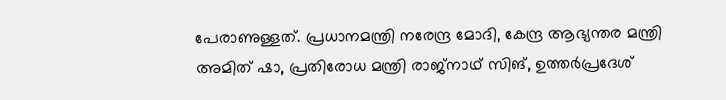പേരാണുള്ളത്. പ്രധാനമന്ത്രി നരേന്ദ്ര മോദി, കേന്ദ്ര ആഭ്യന്തര മന്ത്രി അമിത് ഷാ, പ്രതിരോധ മന്ത്രി രാജ്‌നാഥ് സിങ്, ഉത്തർപ്രദേശ്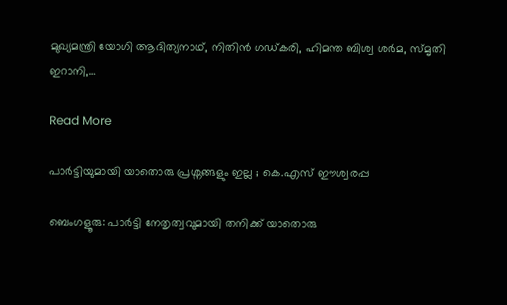മുഖ്യമന്ത്രി യോഗി ആദിത്യനാഥ്, നിതിൻ ഗഡ്കരി, ഹിമന്ത ബിശ്വ ശർമ, സ്മൃതി ഇറാനി,…

Read More

പാർട്ടിയുമായി യാതൊരു പ്രശ്നങ്ങളും ഇല്ല ; കെ.എസ് ഈശ്വരപ്പ

ബെംഗളൂരു: പാർട്ടി നേതൃത്വവുമായി തനിക്ക് യാതൊരു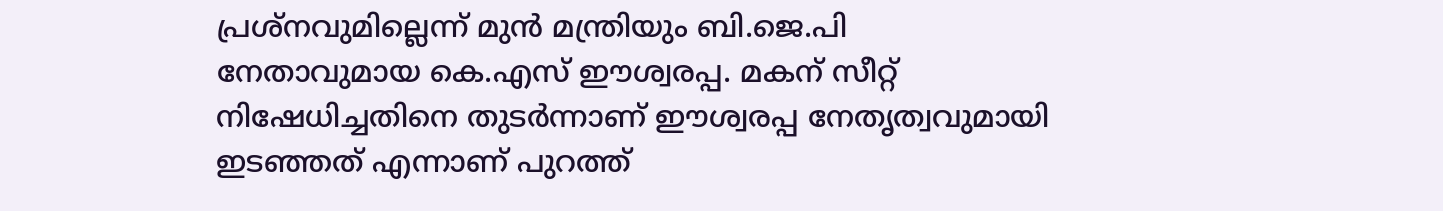പ്രശ്‌നവുമില്ലെന്ന് മുൻ മന്ത്രിയും ബി.ജെ.പി നേതാവുമായ കെ.എസ് ഈശ്വരപ്പ. മകന് സീറ്റ് നിഷേധിച്ചതിനെ തുടർന്നാണ് ഈശ്വരപ്പ നേതൃത്വവുമായി ഇടഞ്ഞത് എന്നാണ് പുറത്ത്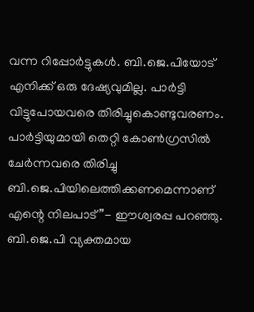വന്ന റിപ്പോർട്ടുകൾ. ബി.ജെ.പിയോട് എനിക്ക് ഒരു ദേഷ്യവുമില്ല. പാർട്ടി വിട്ടുപോയവരെ തിരിച്ചുകൊണ്ടുവരണം. പാർട്ടിയുമായി തെറ്റി കോൺഗ്രസിൽ ചേർന്നവരെ തിരിച്ചു ബി.ജെ.പിയിലെത്തിക്കണമെന്നാണ് എന്റെ നിലപാട്”- ഈശ്വരപ്പ പറഞ്ഞു. ബി.ജെ.പി വ്യക്തമായ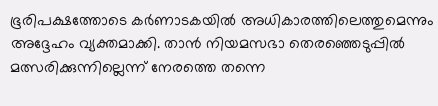ഭൂരിപക്ഷത്തോടെ കർണാടകയിൽ അധികാരത്തിലെത്തുമെന്നും അദ്ദേഹം വ്യക്തമാക്കി. താൻ നിയമസഭാ തെരഞ്ഞെടുപ്പിൽ മത്സരിക്കുന്നില്ലെന്ന് നേരത്തെ തന്നെ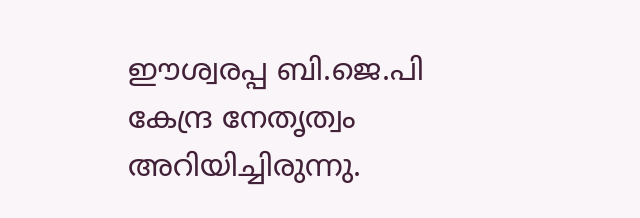ഈശ്വരപ്പ ബി.ജെ.പി കേന്ദ്ര നേതൃത്വം അറിയിച്ചിരുന്നു.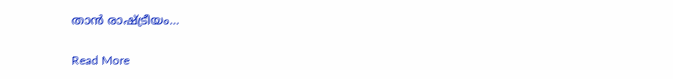താൻ രാഷ്ട്രീയം…

Read More